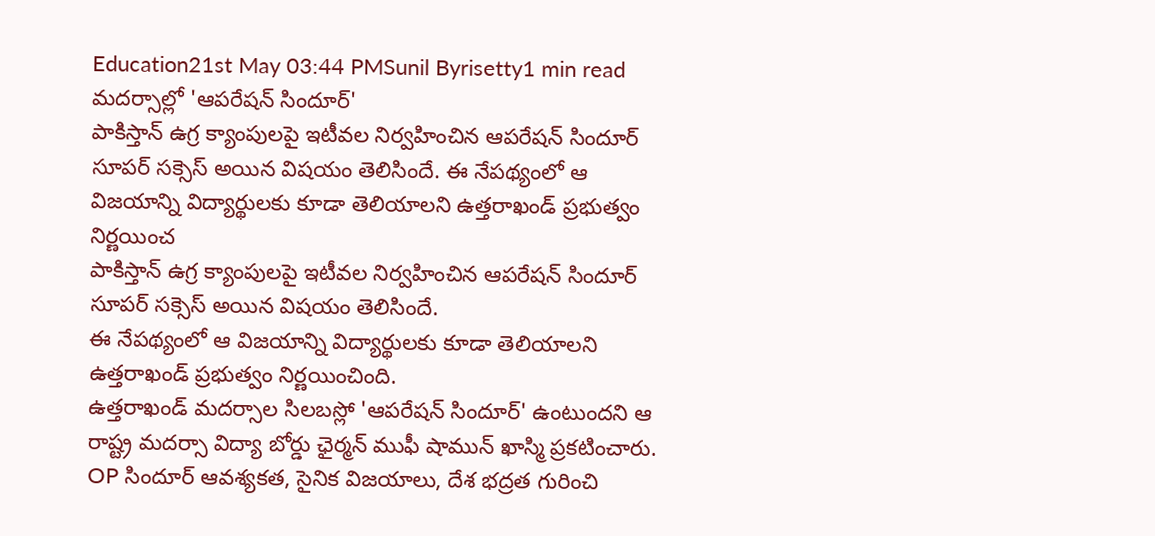Education21st May 03:44 PMSunil Byrisetty1 min read
మదర్సాల్లో 'ఆపరేషన్ సిందూర్'
పాకిస్తాన్ ఉగ్ర క్యాంపులపై ఇటీవల నిర్వహించిన ఆపరేషన్ సిందూర్ సూపర్ సక్సెస్ అయిన విషయం తెలిసిందే. ఈ నేపథ్యంలో ఆ విజయాన్ని విద్యార్థులకు కూడా తెలియాలని ఉత్తరాఖండ్ ప్రభుత్వం నిర్ణయించ
పాకిస్తాన్ ఉగ్ర క్యాంపులపై ఇటీవల నిర్వహించిన ఆపరేషన్ సిందూర్ సూపర్ సక్సెస్ అయిన విషయం తెలిసిందే.
ఈ నేపథ్యంలో ఆ విజయాన్ని విద్యార్థులకు కూడా తెలియాలని ఉత్తరాఖండ్ ప్రభుత్వం నిర్ణయించింది.
ఉత్తరాఖండ్ మదర్సాల సిలబస్లో 'ఆపరేషన్ సిందూర్' ఉంటుందని ఆ రాష్ట్ర మదర్సా విద్యా బోర్డు ఛైర్మన్ ముఫీ షామున్ ఖాస్మి ప్రకటించారు.
OP సిందూర్ ఆవశ్యకత, సైనిక విజయాలు, దేశ భద్రత గురించి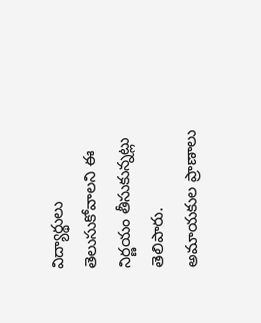విద్యార్థులు తెలుసుకోవాలని ఈ నిర్ణయం తీసుకున్నట్లు తెలిపారు.
అమాయకుల ప్రాణాలు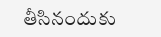తీసినందుకు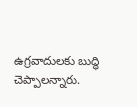ఉగ్రవాదులకు బుద్ధి చెప్పాలన్నారు.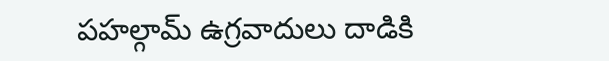పహల్గామ్ ఉగ్రవాదులు దాడికి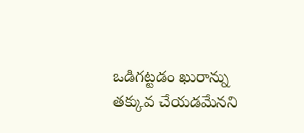ఒడిగట్టడం ఖురాన్ను తక్కువ చేయడమేనని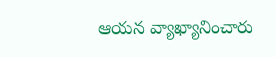ఆయన వ్యాఖ్యానించారు